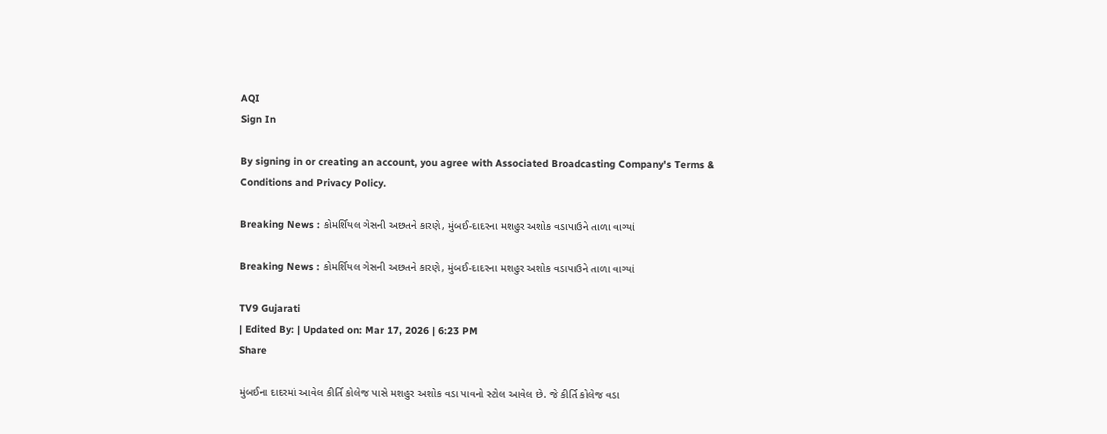AQI
Sign In

By signing in or creating an account, you agree with Associated Broadcasting Company's Terms & Conditions and Privacy Policy.

Breaking News : કોમર્શિયલ ગેસની અછતને કારણે, મુંબઈ-દાદરના મશહુર અશોક વડાપાઉને તાળા વાગ્યાં

Breaking News : કોમર્શિયલ ગેસની અછતને કારણે, મુંબઈ-દાદરના મશહુર અશોક વડાપાઉને તાળા વાગ્યાં

TV9 Gujarati
| Edited By: | Updated on: Mar 17, 2026 | 6:23 PM
Share

મુંબઈના દાદરમાં આવેલ કીર્તિ કોલેજ પાસે મશહુર અશોક વડા પાવનો સ્ટોલ આવેલ છે. જે કીર્તિ કોલેજ વડા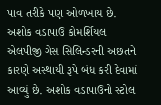પાવ તરીકે પણ ઓળખાય છે. અશોક વડાપાઉ કોમર્શિયલ એલપીજી ગેસ સિલિન્ડરની અછતને કારણે અસ્થાયી રૂપે બંધ કરી દેવામાં આવ્યું છે. અશોક વડાપાઉનો સ્ટોલ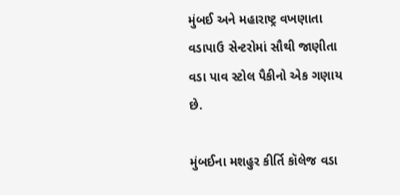મુંબઈ અને મહારાષ્ટ્ર વખણાતા વડાપાઉ સેન્ટરોમાં સૌથી જાણીતા વડા પાવ સ્ટોલ પૈકીનો એક ગણાય છે.

મુંબઈના મશહુર કીર્તિ કૉલેજ વડા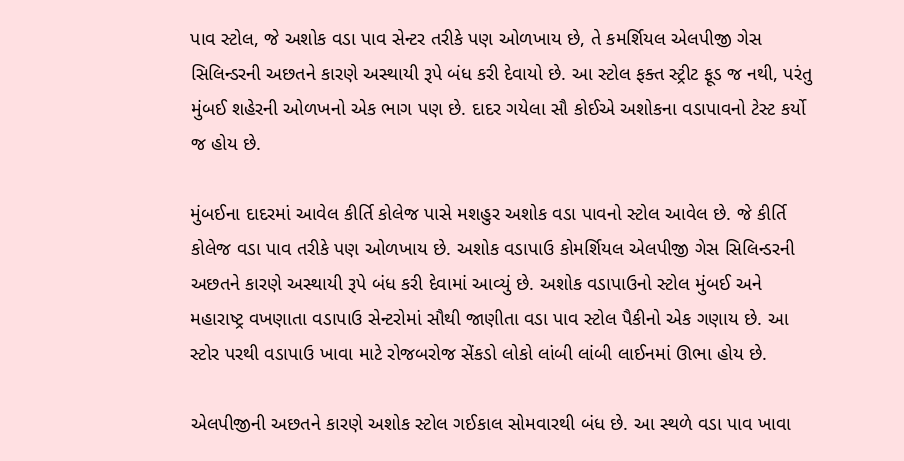પાવ સ્ટોલ, જે અશોક વડા પાવ સેન્ટર તરીકે પણ ઓળખાય છે, તે કમર્શિયલ એલપીજી ગેસ સિલિન્ડરની અછતને કારણે અસ્થાયી રૂપે બંધ કરી દેવાયો છે. આ સ્ટોલ ફક્ત સ્ટ્રીટ ફૂડ જ નથી, પરંતુ મુંબઈ શહેરની ઓળખનો એક ભાગ પણ છે. દાદર ગયેલા સૌ કોઈએ અશોકના વડાપાવનો ટેસ્ટ કર્યો જ હોય છે.

મુંબઈના દાદરમાં આવેલ કીર્તિ કોલેજ પાસે મશહુર અશોક વડા પાવનો સ્ટોલ આવેલ છે. જે કીર્તિ કોલેજ વડા પાવ તરીકે પણ ઓળખાય છે. અશોક વડાપાઉ કોમર્શિયલ એલપીજી ગેસ સિલિન્ડરની અછતને કારણે અસ્થાયી રૂપે બંધ કરી દેવામાં આવ્યું છે. અશોક વડાપાઉનો સ્ટોલ મુંબઈ અને મહારાષ્ટ્ર વખણાતા વડાપાઉ સેન્ટરોમાં સૌથી જાણીતા વડા પાવ સ્ટોલ પૈકીનો એક ગણાય છે. આ સ્ટોર પરથી વડાપાઉ ખાવા માટે રોજબરોજ સેંકડો લોકો લાંબી લાંબી લાઈનમાં ઊભા હોય છે.

એલપીજીની અછતને કારણે અશોક સ્ટોલ ગઈકાલ સોમવારથી બંધ છે. આ સ્થળે વડા પાવ ખાવા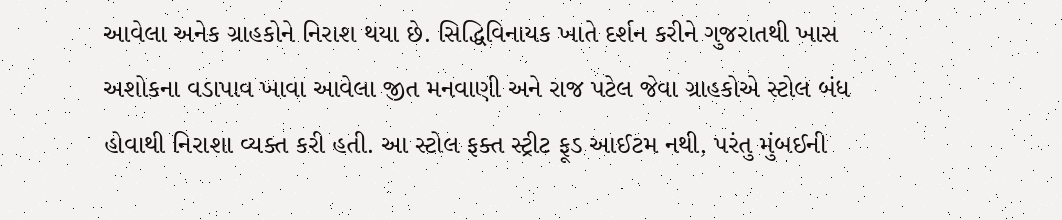આવેલા અનેક ગ્રાહકોને નિરાશ થયા છે. સિદ્ધિવિનાયક ખાતે દર્શન કરીને ગુજરાતથી ખાસ અશોકના વડાપાવ ખાવા આવેલા જીત મનવાણી અને રાજ પટેલ જેવા ગ્રાહકોએ સ્ટોલ બંધ હોવાથી નિરાશા વ્યક્ત કરી હતી. આ સ્ટોલ ફક્ત સ્ટ્રીટ ફૂડ આઈટમ નથી, પરંતુ મુંબઈની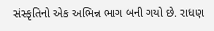સંસ્કૃતિનો એક અભિન્ન ભાગ બની ગયો છે. રાધણ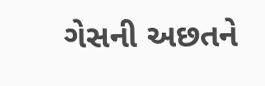ગેસની અછતને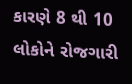કારણે 8 થી 10 લોકોને રોજગારી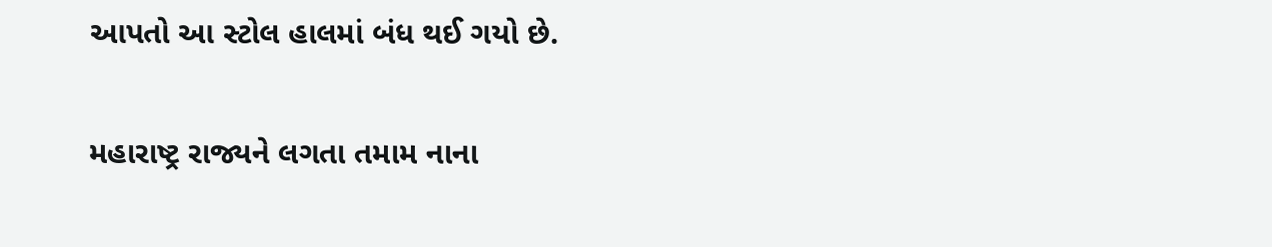આપતો આ સ્ટોલ હાલમાં બંધ થઈ ગયો છે.

મહારાષ્ટ્ર રાજ્યને લગતા તમામ નાના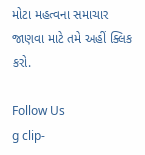મોટા મહત્વના સમાચાર જાણવા માટે તમે અહીં ક્લિક કરો.

Follow Us
g clip-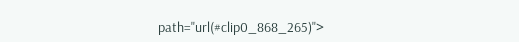path="url(#clip0_868_265)">